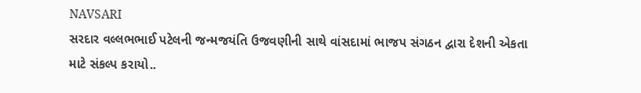NAVSARI
સરદાર વલ્લભભાઈ પટેલની જન્મજયંતિ ઉજવણીની સાથે વાંસદામાં ભાજપ સંગઠન દ્વારા દેશની એકતા માટે સંકલ્પ કરાયો..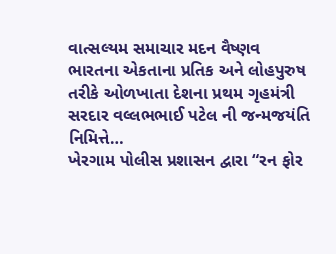વાત્સલ્યમ સમાચાર મદન વૈષ્ણવ ભારતના એકતાના પ્રતિક અને લોહપુરુષ તરીકે ઓળખાતા દેશના પ્રથમ ગૃહમંત્રી સરદાર વલ્લભભાઈ પટેલ ની જન્મજયંતિ નિમિત્તે…
ખેરગામ પોલીસ પ્રશાસન દ્વારા “રન ફોર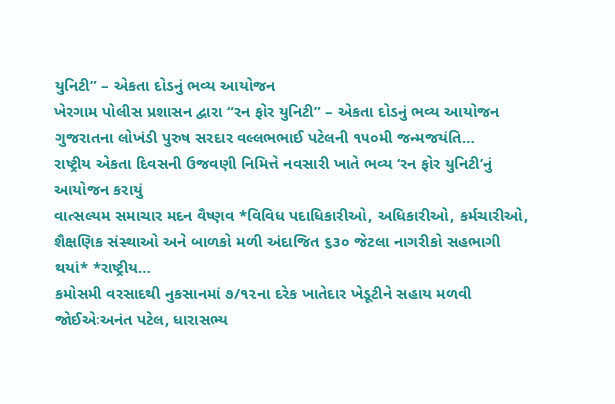યુનિટી” – એકતા દોડનું ભવ્ય આયોજન
ખેરગામ પોલીસ પ્રશાસન દ્વારા “રન ફોર યુનિટી” – એકતા દોડનું ભવ્ય આયોજન ગુજરાતના લોખંડી પુરુષ સરદાર વલ્લભભાઈ પટેલની ૧૫૦મી જન્મજયંતિ…
રાષ્ટ્રીય એકતા દિવસની ઉજવણી નિમિત્તે નવસારી ખાતે ભવ્ય ‘રન ફોર યુનિટી’નું આયોજન કરાયું
વાત્સલ્યમ સમાચાર મદન વૈષ્ણવ *વિવિધ પદાધિકારીઓ, અધિકારીઓ, કર્મચારીઓ, શૈક્ષણિક સંસ્થાઓ અને બાળકો મળી અંદાજિત ૬૩૦ જેટલા નાગરીકો સહભાગી થયાં* *રાષ્ટ્રીય…
કમોસમી વરસાદથી નુકસાનમાં ૭/૧૨ના દરેક ખાતેદાર ખેડૂટીને સહાય મળવી જોઈએઃઅનંત પટેલ, ધારાસભ્ય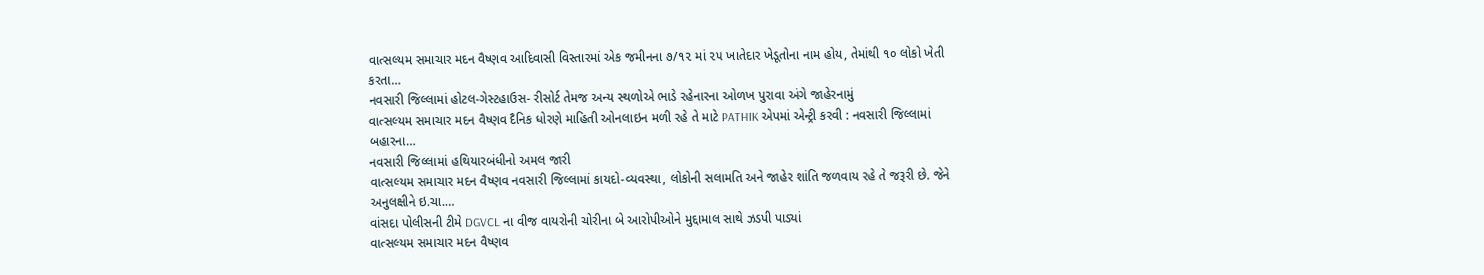વાત્સલ્યમ સમાચાર મદન વૈષ્ણવ આદિવાસી વિસ્તારમાં એક જમીનના ૭/૧૨ માં ૨૫ ખાતેદાર ખેડૂતોના નામ હોય, તેમાંથી ૧૦ લોકો ખેતી કરતા…
નવસારી જિલ્લામાં હોટલ-ગેસ્ટહાઉસ- રીસોર્ટ તેમજ અન્ય સ્થળોએ ભાડે રહેનારના ઓળખ પુરાવા અંગે જાહેરનામું
વાત્સલ્યમ સમાચાર મદન વૈષ્ણવ દૈનિક ધોરણે માહિતી ઓનલાઇન મળી રહે તે માટે PATHIK એપમાં એન્ટ્રી કરવી : નવસારી જિલ્લામાં બહારના…
નવસારી જિલ્લામાં હથિયારબંધીનો અમલ જારી
વાત્સલ્યમ સમાચાર મદન વૈષ્ણવ નવસારી જિલ્લામાં કાયદો-વ્યવસ્થા, લોકોની સલામતિ અને જાહેર શાંતિ જળવાય રહે તે જરૂરી છે. જેને અનુલક્ષીને ઇ.ચા.…
વાંસદા પોલીસની ટીમે DGVCL ના વીજ વાયરોની ચોરીના બે આરોપીઓને મુદ્દામાલ સાથે ઝડપી પાડ્યાં
વાત્સલ્યમ સમાચાર મદન વૈષ્ણવ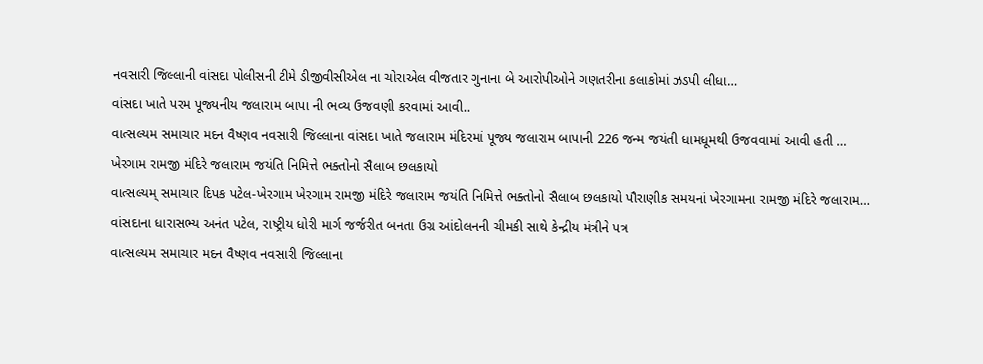નવસારી જિલ્લાની વાંસદા પોલીસની ટીમે ડીજીવીસીએલ ના ચોરાએલ વીજતાર ગુનાના બે આરોપીઓને ગણતરીના કલાકોમાં ઝડપી લીધા…
વાંસદા ખાતે પરમ પૂજ્યનીય જલારામ બાપા ની ભવ્ય ઉજવણી કરવામાં આવી..
વાત્સલ્યમ સમાચાર મદન વૈષ્ણવ નવસારી જિલ્લાના વાંસદા ખાતે જલારામ મંદિરમાં પૂજ્ય જલારામ બાપાની 226 જન્મ જયંતી ધામધૂમથી ઉજવવામાં આવી હતી …
ખેરગામ રામજી મંદિરે જલારામ જયંતિ નિમિત્તે ભક્તોનો સૈલાબ છલકાયો
વાત્સલ્યમ્ સમાચાર દિપક પટેલ-ખેરગામ ખેરગામ રામજી મંદિરે જલારામ જયંતિ નિમિત્તે ભક્તોનો સૈલાબ છલકાયો પૌરાણીક સમયનાં ખેરગામના રામજી મંદિરે જલારામ…
વાંસદાના ધારાસભ્ય અનંત પટેલ, રાષ્ટ્રીય ધોરી માર્ગ જર્જરીત બનતા ઉગ્ર આંદોલનની ચીમકી સાથે કેન્દ્રીય મંત્રીને પત્ર
વાત્સલ્યમ સમાચાર મદન વૈષ્ણવ નવસારી જિલ્લાના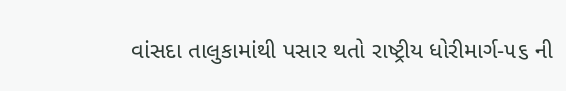વાંસદા તાલુકામાંથી પસાર થતો રાષ્ટ્રીય ધોરીમાર્ગ-૫૬ ની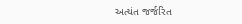અત્યંત જર્જરિત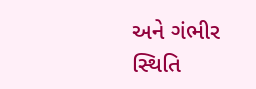અને ગંભીર સ્થિતિ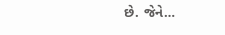છે. જેને…